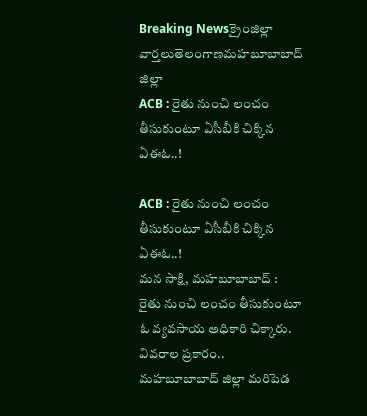Breaking Newsక్రైంజిల్లా వార్తలుతెలంగాణమహబూబాబాద్ జిల్లా
ACB : రైతు నుంచి లంచం తీసుకుంటూ ఏసీబీకి చిక్కిన ఏఈఓ..!

ACB : రైతు నుంచి లంచం తీసుకుంటూ ఏసీబీకి చిక్కిన ఏఈఓ..!
మన సాక్షి, మహబూబాబాద్ :
రైతు నుంచి లంచం తీసుకుంటూ ఓ వ్యవసాయ అధికారి చిక్కారు. వివరాల ప్రకారం.. మహబూబాబాద్ జిల్లా మరిపెడ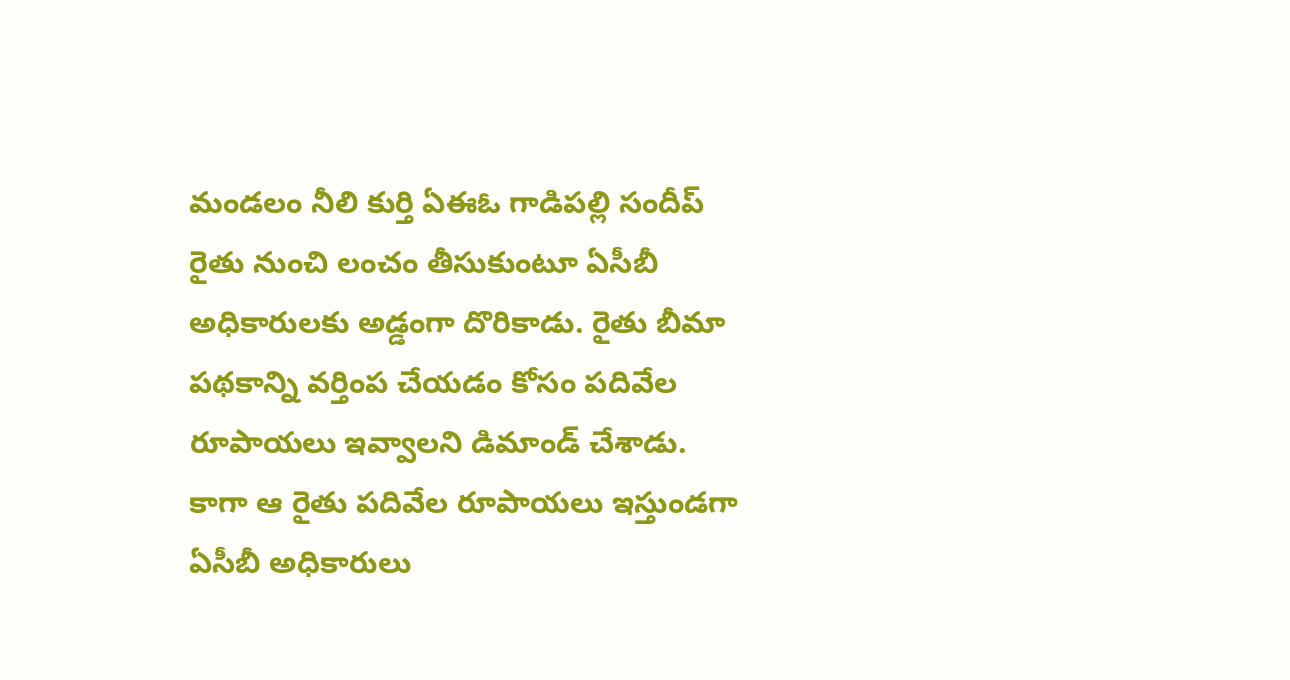మండలం నీలి కుర్తి ఏఈఓ గాడిపల్లి సందీప్ రైతు నుంచి లంచం తీసుకుంటూ ఏసీబీ అధికారులకు అడ్డంగా దొరికాడు. రైతు బీమా పథకాన్ని వర్తింప చేయడం కోసం పదివేల రూపాయలు ఇవ్వాలని డిమాండ్ చేశాడు. కాగా ఆ రైతు పదివేల రూపాయలు ఇస్తుండగా ఏసీబీ అధికారులు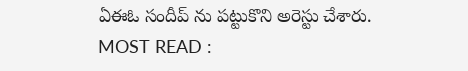ఏఈఓ సందీప్ ను పట్టుకొని అరెస్టు చేశారు.
MOST READ :